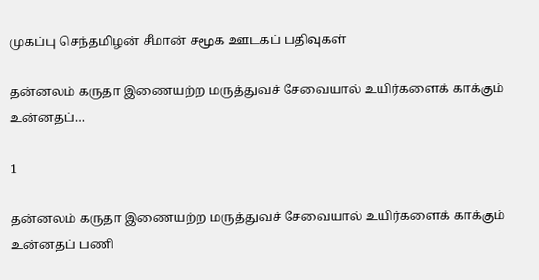முகப்பு செந்தமிழன் சீமான் சமூக ஊடகப் பதிவுகள்

தன்னலம் கருதா இணையற்ற மருத்துவச் சேவையால் உயிர்களைக் காக்கும் உன்னதப்…

1

தன்னலம் கருதா இணையற்ற மருத்துவச் சேவையால் உயிர்களைக் காக்கும் உன்னதப் பணி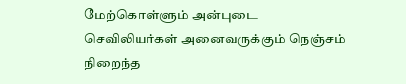மேற்கொள்ளும் அன்புடை செவிலியர்கள் அனைவருக்கும் நெஞ்சம் நிறைந்த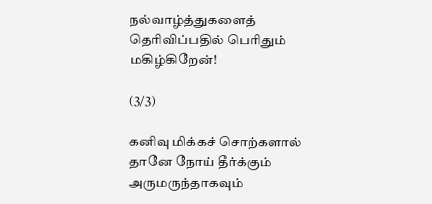நல்வாழ்த்துகளைத் தெரிவிப்பதில் பெரிதும் மகிழ்கிறேன்!

(3/3)

கனிவு மிக்கச் சொற்களால் தானே நோய் தீர்க்கும் அருமருந்தாகவும்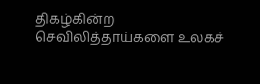திகழ்கின்ற செவிலித்தாய்களை உலகச்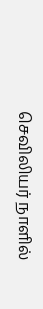செவிலியர் நாளில்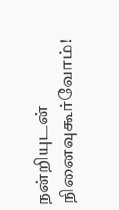நன்றியுடன் நினைவுகூர்வோம்!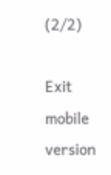(2/2)

Exit mobile version